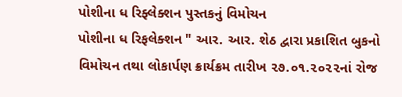પોશીના ધ રિફ્લેક્શન પુસ્તકનું વિમોચન
પોશીના ધ રિફલેક્શન " આર. આર. શેઠ દ્વારા પ્રકાશિત બુકનો વિમોચન તથા લોકાર્પણ ક્રાર્યક્રમ તારીખ ૨૭.૦૧.૨૦૨૨નાં રોજ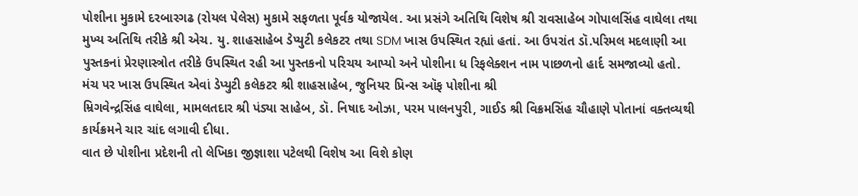પોશીના મુકામે દરબારગઢ (રોયલ પેલેસ) મુકામે સફળતા પૂર્વક યોજાયેલ. આ પ્રસંગે અતિથિ વિશેષ શ્રી રાવસાહેબ ગોપાલસિંહ વાઘેલા તથા મુખ્ય અતિથિ તરીકે શ્રી એચ. યુ. શાહસાહેબ ડેપ્યુટી કલેકટર તથા SDM ખાસ ઉપસ્થિત રહ્યાં હતાં. આ ઉપરાંત ડૉ.પરિમલ મદલાણી આ પુસ્તકનાં પ્રેરણાસ્ત્રોત તરીકે ઉપસ્થિત રહી આ પુસ્તકનો પરિચય આપ્યો અને પોશીના ધ રિફલેક્શન નામ પાછળનો હાર્દ સમજાવ્યો હતો.
મંચ પર ખાસ ઉપસ્થિત એવાં ડેપ્યુટી કલેકટર શ્રી શાહસાહેબ, જુનિયર પ્રિન્સ ઑફ પોશીના શ્રી
મ્રિગવેન્દ્રસિંહ વાઘેલા, મામલતદાર શ્રી પંડ્યા સાહેબ, ડૉ. નિષાદ ઓઝા, પરમ પાલનપુરી, ગાઈડ શ્રી વિક્રમસિંહ ચૌહાણે પોતાનાં વક્તવ્યથી કાર્યક્રમને ચાર ચાંદ લગાવી દીધા.
વાત છે પોશીના પ્રદેશની તો લેખિકા જીજ્ઞાશા પટેલથી વિશેષ આ વિશે કોણ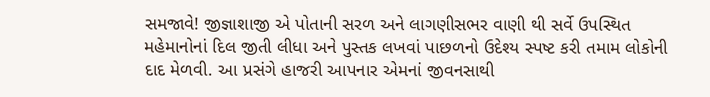સમજાવે! જીજ્ઞાશાજી એ પોતાની સરળ અને લાગણીસભર વાણી થી સર્વે ઉપસ્થિત મહેમાનોનાં દિલ જીતી લીધા અને પુસ્તક લખવાં પાછળનો ઉદેશ્ય સ્પષ્ટ કરી તમામ લોકોની દાદ મેળવી. આ પ્રસંગે હાજરી આપનાર એમનાં જીવનસાથી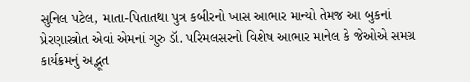સુનિલ પટેલ, માતા-પિતાતથા પુત્ર કબીરનો ખાસ આભાર માન્યો તેમજ આ બુકનાં પ્રેરણાસ્ત્રોત એવાં એમનાં ગુરુ ડૉ. પરિમલસરનો વિશેષ આભાર માનેલ કે જેઓએ સમગ્ર કાર્યક્રમનું અદ્ભૂત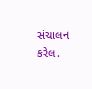સંચાલન કરેલ.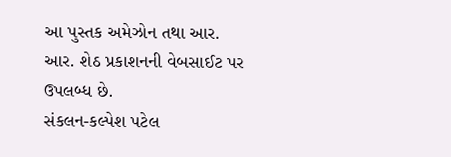આ પુસ્તક અમેઝોન તથા આર. આર. શેઠ પ્રકાશનની વેબસાઈટ પર ઉપલબ્ધ છે.
સંકલન-કલ્પેશ પટેલ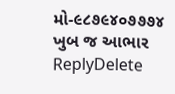મો-૯૮૭૯૪૦૭૭૭૪
ખુબ જ આભાર
ReplyDelete